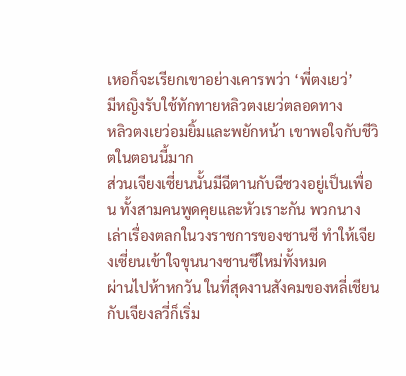เหอก็จะเรียกเขาอย่างเคารพว่า ‘พี่ตงเยว่’
มีหญิงรับใช้ทักทายหลิวตงเยว่ตลอดทาง
หลิวตงเยว่อมยิ้มและพยักหน้า เขาพอใจกับชีวิตในตอนนี้มาก
ส่วนเจียงเซี่ยนนั้นมีฉีตานกับฉีซวงอยู่เป็นเพื่อน ทั้งสามคนพูดคุยและหัวเราะกัน พวกนางเล่าเรื่องตลกในวงราชการของซานซี ทำให้เจียงเซี่ยนเข้าใจขุนนางซานซีใหม่ทั้งหมด
ผ่านไปห้าหกวัน ในที่สุดงานสังคมของหลี่เชียนกับเจียงลวี่ก็เริ่ม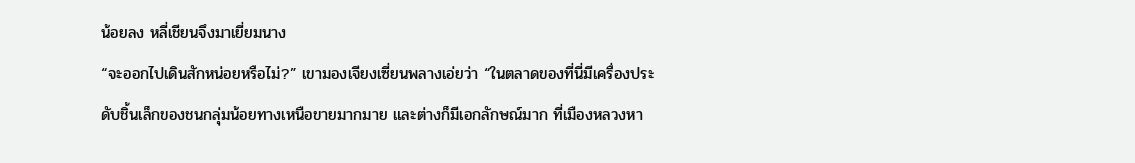น้อยลง หลี่เชียนจึงมาเยี่ยมนาง
“จะออกไปเดินสักหน่อยหรือไม่?” เขามองเจียงเซี่ยนพลางเอ่ยว่า “ในตลาดของที่นี่มีเครื่องประดับชิ้นเล็กของชนกลุ่มน้อยทางเหนือขายมากมาย และต่างก็มีเอกลักษณ์มาก ที่เมืองหลวงหา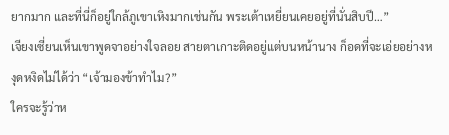ยากมาก และที่นี่ก็อยู่ใกล้ภูเขาเหิงมากเช่นกัน พระเต้าเหยี่ยนเคยอยู่ที่นั่นสิบปี…”
เจียงเซี่ยนเห็นเขาพูดจาอย่างใจลอย สายตาเกาะติดอยู่แต่บนหน้านาง ก็อดที่จะเอ่ยอย่างหงุดหงิดไม่ได้ว่า “เจ้ามองข้าทำไม?”
ใครจะรู้ว่าห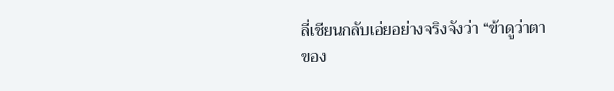ลี่เชียนกลับเอ่ยอย่างจริงจังว่า “ข้าดูว่าตาของ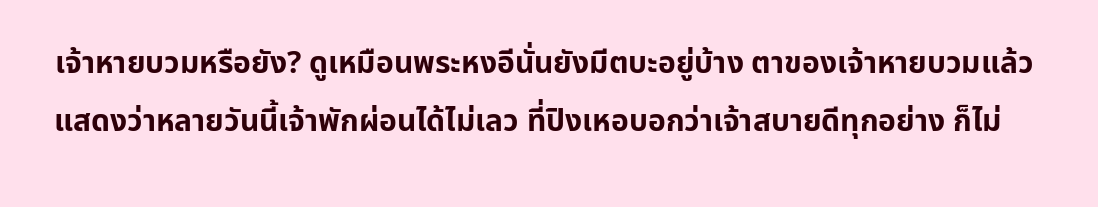เจ้าหายบวมหรือยัง? ดูเหมือนพระหงอีนั่นยังมีตบะอยู่บ้าง ตาของเจ้าหายบวมแล้ว แสดงว่าหลายวันนี้เจ้าพักผ่อนได้ไม่เลว ที่ปิงเหอบอกว่าเจ้าสบายดีทุกอย่าง ก็ไม่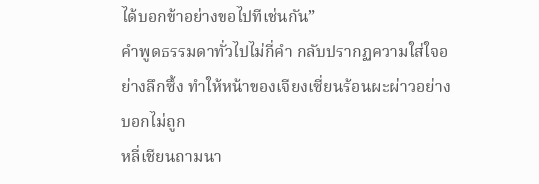ได้บอกข้าอย่างขอไปทีเช่นกัน”
คำพูดธรรมดาทั่วไปไม่กี่คำ กลับปรากฏความใส่ใจอย่างลึกซึ้ง ทำให้หน้าของเจียงเซี่ยนร้อนผะผ่าวอย่างบอกไม่ถูก
หลี่เชียนถามนา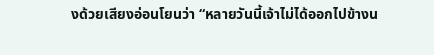งด้วยเสียงอ่อนโยนว่า “หลายวันนี้เจ้าไม่ได้ออกไปข้างน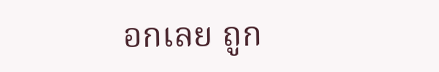อกเลย ถูก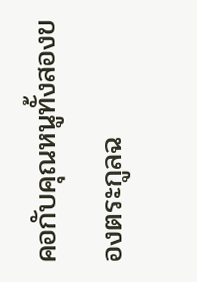คอกับคุณหนูทั้งสองของตระกูลฉ